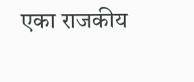एका राजकीय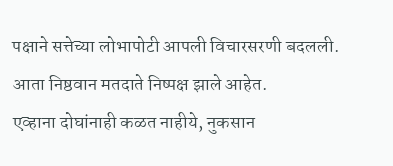पक्षाने सत्तेच्या लोभापोटी आपली विचारसरणी बदलली.
आता निष्ठवान मतदाते निष्पक्ष झाले आहेत.
एव्हाना दोघांनाही कळत नाहीये, नुकसान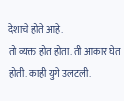देशाचे होते आहे.
तो व्यक्त होत होता. ती आकार घेत होती. काही युगे उलटली.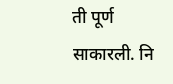ती पूर्ण साकारली. नि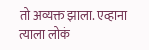तो अव्यक्त झाला. एव्हाना त्याला लोकं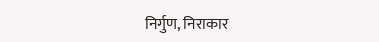निर्गुण, निराकार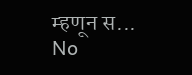म्हणून स...
No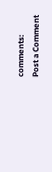comments:
Post a Comment